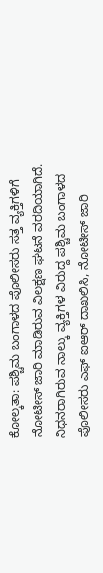ಕೋಲ್ಕತಾ: ಪಶ್ಚಿಮ ಬಂಗಾಳದ ಪೊಲೀಸರು ಸತ್ತ ವ್ಯಕ್ತಿಗಳಿಗೆ ನೋಟೀಸ್ ಜಾರಿ ಮಾಡಿರುವ ವಿಲಕ್ಷಣ ಘಟನೆ ವರದಿಯಾಗಿದೆ.
ನಿಧನರಾಗಿರುವ ನಾಲ್ಕು ವ್ಯಕ್ತಿಗಳ ವಿರುದ್ದ ಪಶ್ಚಿಮ ಬಂಗಾಳದ ಪೊಲೀಸರು ಎಫ್ ಐಆರ್ ದಾಖಲಿಸಿ, ನೋಟೀಸ್ ಜಾರಿ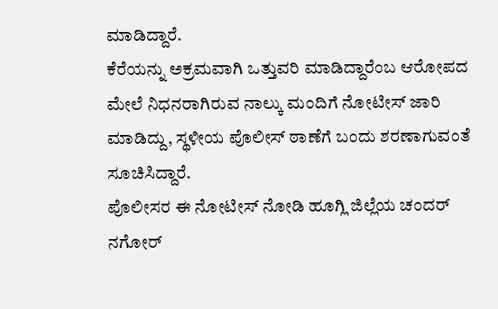ಮಾಡಿದ್ದಾರೆ.
ಕೆರೆಯನ್ನು ಅಕ್ರಮವಾಗಿ ಒತ್ತುವರಿ ಮಾಡಿದ್ದಾರೆಂಬ ಆರೋಪದ ಮೇಲೆ ನಿಧನರಾಗಿರುವ ನಾಲ್ಕು ಮಂದಿಗೆ ನೋಟೀಸ್ ಜಾರಿ ಮಾಡಿದ್ದು, ಸ್ಥಳೀಯ ಪೊಲೀಸ್ ಠಾಣೆಗೆ ಬಂದು ಶರಣಾಗುವಂತೆ ಸೂಚಿಸಿದ್ದಾರೆ.
ಪೊಲೀಸರ ಈ ನೋಟೀಸ್ ನೋಡಿ ಹೂಗ್ಲಿ ಜಿಲ್ಲೆಯ ಚಂದರ್ ನಗೋರ್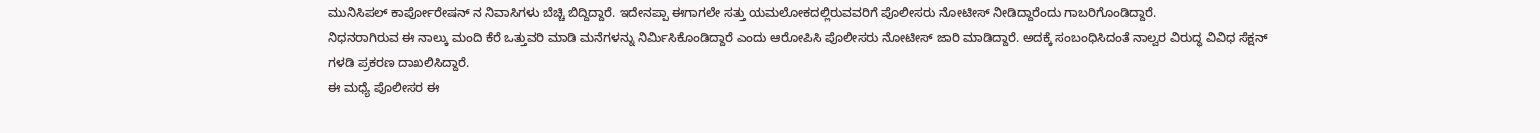ಮುನಿಸಿಪಲ್ ಕಾರ್ಪೋರೇಷನ್ ನ ನಿವಾಸಿಗಳು ಬೆಚ್ಚಿ ಬಿದ್ದಿದ್ದಾರೆ. ಇದೇನಪ್ಪಾ ಈಗಾಗಲೇ ಸತ್ತು ಯಮಲೋಕದಲ್ಲಿರುವವರಿಗೆ ಪೊಲೀಸರು ನೋಟೀಸ್ ನೀಡಿದ್ದಾರೆಂದು ಗಾಬರಿಗೊಂಡಿದ್ದಾರೆ.
ನಿಧನರಾಗಿರುವ ಈ ನಾಲ್ಕು ಮಂದಿ ಕೆರೆ ಒತ್ತುವರಿ ಮಾಡಿ ಮನೆಗಳನ್ನು ನಿರ್ಮಿಸಿಕೊಂಡಿದ್ದಾರೆ ಎಂದು ಆರೋಪಿಸಿ ಪೊಲೀಸರು ನೋಟೀಸ್ ಜಾರಿ ಮಾಡಿದ್ದಾರೆ. ಅದಕ್ಕೆ ಸಂಬಂಧಿಸಿದಂತೆ ನಾಲ್ವರ ವಿರುದ್ಧ ವಿವಿಧ ಸೆಕ್ಷನ್ ಗಳಡಿ ಪ್ರಕರಣ ದಾಖಲಿಸಿದ್ದಾರೆ.
ಈ ಮಧ್ಯೆ ಪೊಲೀಸರ ಈ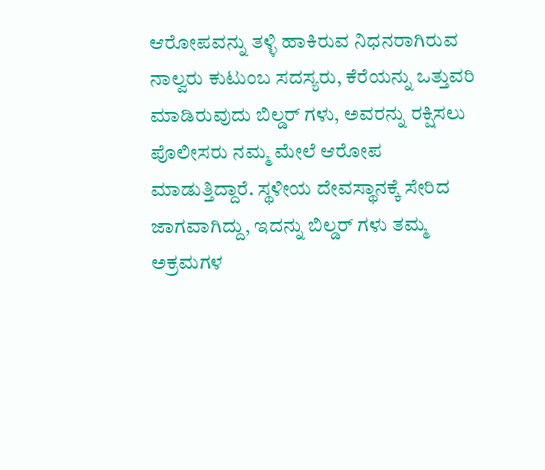ಆರೋಪವನ್ನು ತಳ್ಳಿ ಹಾಕಿರುವ ನಿಧನರಾಗಿರುವ ನಾಲ್ವರು ಕುಟುಂಬ ಸದಸ್ಯರು, ಕೆರೆಯನ್ನು ಒತ್ತುವರಿ ಮಾಡಿರುವುದು ಬಿಲ್ಡರ್ ಗಳು, ಅವರನ್ನು ರಕ್ಷಿಸಲು ಪೊಲೀಸರು ನಮ್ಮ ಮೇಲೆ ಆರೋಪ ಮಾಡುತ್ತಿದ್ದಾರೆ. ಸ್ಥಳೀಯ ದೇವಸ್ಥಾನಕ್ಕೆ ಸೇರಿದ ಜಾಗವಾಗಿದ್ದು, ಇದನ್ನು ಬಿಲ್ಡರ್ ಗಳು ತಮ್ಮ ಅಕ್ರಮಗಳ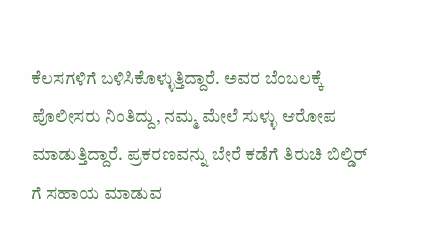ಕೆಲಸಗಳಿಗೆ ಬಳಿಸಿಕೊಳ್ಳುತ್ತಿದ್ದಾರೆ. ಅವರ ಬೆಂಬಲಕ್ಕೆ ಪೊಲೀಸರು ನಿಂತಿದ್ದು, ನಮ್ಮ ಮೇಲೆ ಸುಳ್ಳು ಆರೋಪ ಮಾಡುತ್ತಿದ್ದಾರೆ. ಪ್ರಕರಣವನ್ನು ಬೇರೆ ಕಡೆಗೆ ತಿರುಚಿ ಬಿಲ್ಡಿರ್ ಗೆ ಸಹಾಯ ಮಾಡುವ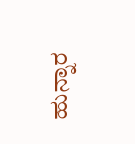ಹುನ್ನಾರ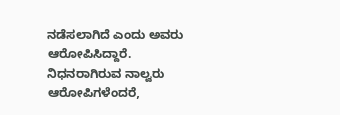ನಡೆಸಲಾಗಿದೆ ಎಂದು ಅವರು ಆರೋಪಿಸಿದ್ದಾರೆ.
ನಿಧನರಾಗಿರುವ ನಾಲ್ವರು ಆರೋಪಿಗಳೆಂದರೆ,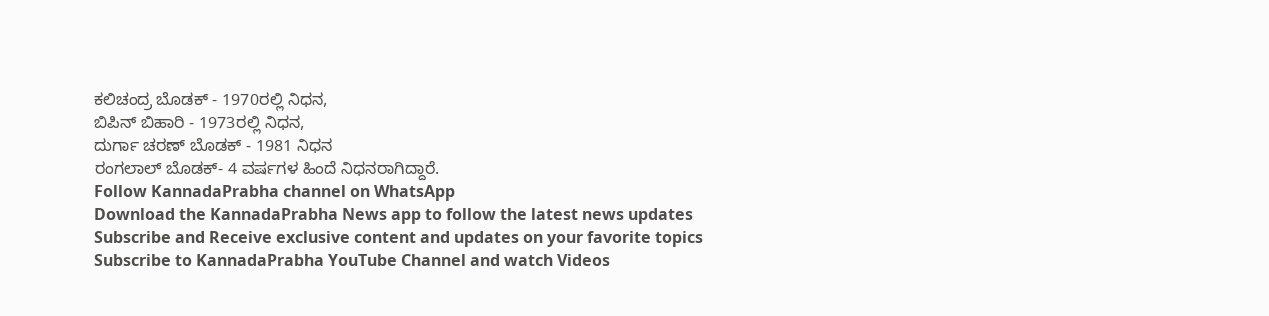ಕಲಿಚಂದ್ರ ಬೊಡಕ್ - 1970ರಲ್ಲಿ ನಿಧನ,
ಬಿಪಿನ್ ಬಿಹಾರಿ - 1973ರಲ್ಲಿ ನಿಧನ,
ದುರ್ಗಾ ಚರಣ್ ಬೊಡಕ್ - 1981 ನಿಧನ
ರಂಗಲಾಲ್ ಬೊಡಕ್- 4 ವರ್ಷಗಳ ಹಿಂದೆ ನಿಧನರಾಗಿದ್ದಾರೆ.
Follow KannadaPrabha channel on WhatsApp
Download the KannadaPrabha News app to follow the latest news updates
Subscribe and Receive exclusive content and updates on your favorite topics
Subscribe to KannadaPrabha YouTube Channel and watch Videos